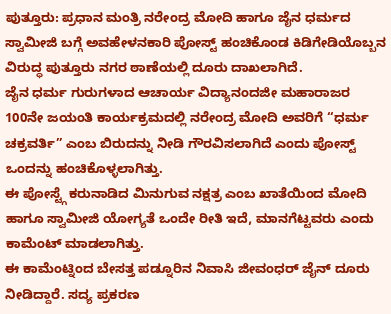ಪುತ್ತೂರು: ಪ್ರಧಾನ ಮಂತ್ರಿ ನರೇಂದ್ರ ಮೋದಿ ಹಾಗೂ ಜೈನ ಧರ್ಮದ ಸ್ವಾಮೀಜಿ ಬಗ್ಗೆ ಅವಹೇಳನಕಾರಿ ಪೋಸ್ಟ್ ಹಂಚಿಕೊಂಡ ಕಿಡಿಗೇಡಿಯೊಬ್ಬನ ವಿರುದ್ಧ ಪುತ್ತೂರು ನಗರ ಠಾಣೆಯಲ್ಲಿ ದೂರು ದಾಖಲಾಗಿದೆ.
ಜೈನ ಧರ್ಮ ಗುರುಗಳಾದ ಆಚಾರ್ಯ ವಿದ್ಯಾನಂದಜೀ ಮಹಾರಾಜರ 100ನೇ ಜಯಂತಿ ಕಾರ್ಯಕ್ರಮದಲ್ಲಿ ನರೇಂದ್ರ ಮೋದಿ ಅವರಿಗೆ “ಧರ್ಮ ಚಕ್ರವರ್ತಿ” ಎಂಬ ಬಿರುದನ್ನು ನೀಡಿ ಗೌರವಿಸಲಾಗಿದೆ ಎಂದು ಪೋಸ್ಟ್ ಒಂದನ್ನು ಹಂಚಿಕೊಳ್ಳಲಾಗಿತ್ತು.
ಈ ಪೋಸ್ಟ್ಗೆ ಕರುನಾಡಿದ ಮಿನುಗುವ ನಕ್ಷತ್ರ ಎಂಬ ಖಾತೆಯಿಂದ ಮೋದಿ ಹಾಗೂ ಸ್ವಾಮೀಜಿ ಯೋಗ್ಯತೆ ಒಂದೇ ರೀತಿ ಇದೆ, ಮಾನಗೆಟ್ಟವರು ಎಂದು ಕಾಮೆಂಟ್ ಮಾಡಲಾಗಿತ್ತು.
ಈ ಕಾಮೆಂಟ್ನಿಂದ ಬೇಸತ್ತ ಪಡ್ನೂರಿನ ನಿವಾಸಿ ಜೀವಂಧರ್ ಜೈನ್ ದೂರು ನೀಡಿದ್ದಾರೆ. ಸದ್ಯ ಪ್ರಕರಣ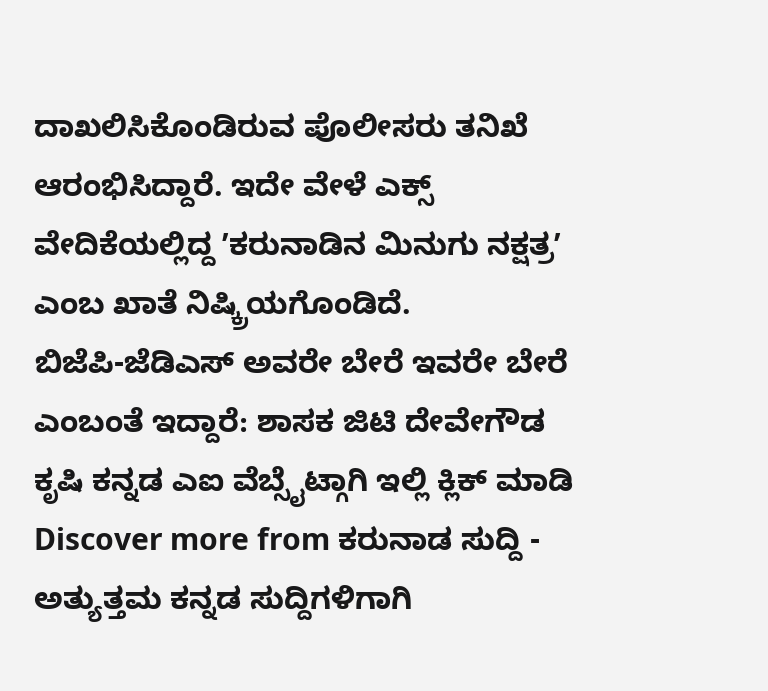ದಾಖಲಿಸಿಕೊಂಡಿರುವ ಪೊಲೀಸರು ತನಿಖೆ ಆರಂಭಿಸಿದ್ದಾರೆ. ಇದೇ ವೇಳೆ ಎಕ್ಸ್ ವೇದಿಕೆಯಲ್ಲಿದ್ದ ʼಕರುನಾಡಿನ ಮಿನುಗು ನಕ್ಷತ್ರʼ ಎಂಬ ಖಾತೆ ನಿಷ್ಕ್ರಿಯಗೊಂಡಿದೆ.
ಬಿಜೆಪಿ-ಜೆಡಿಎಸ್ ಅವರೇ ಬೇರೆ ಇವರೇ ಬೇರೆ ಎಂಬಂತೆ ಇದ್ದಾರೆ: ಶಾಸಕ ಜಿಟಿ ದೇವೇಗೌಡ
ಕೃಷಿ ಕನ್ನಡ ಎಐ ವೆಬ್ಸೈಟ್ಗಾಗಿ ಇಲ್ಲಿ ಕ್ಲಿಕ್ ಮಾಡಿ
Discover more from ಕರುನಾಡ ಸುದ್ದಿ - ಅತ್ಯುತ್ತಮ ಕನ್ನಡ ಸುದ್ದಿಗಳಿಗಾಗಿ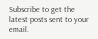Subscribe to get the latest posts sent to your email.